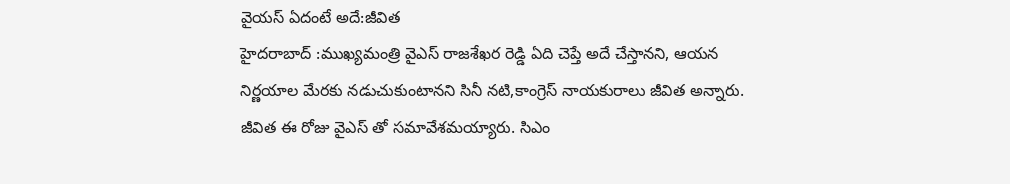వైయస్ ఏదంటే అదే:జీవిత
హైదరాబాద్ :ముఖ్యమంత్రి వైఎస్ రాజశేఖర రెడ్డి ఏది చెప్తే అదే చేస్తానని, ఆయన నిర్ణయాల మేరకు నడుచుకుంటానని సినీ నటి,కాంగ్రెస్ నాయకురాలు జీవిత అన్నారు. జీవిత ఈ రోజు వైఎస్ తో సమావేశమయ్యారు. సిఎం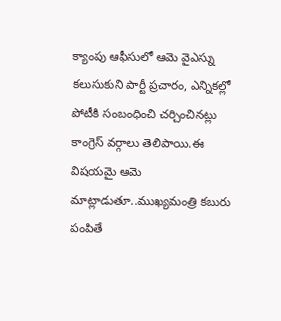క్యాంపు ఆఫీసులో ఆమె వైఎస్ను కలుసుకుని పార్టీ ప్రచారం, ఎన్నికల్లో పోటీకి సంబంధించి చర్చించినట్లు కాంగ్రెస్ వర్గాలు తెలిపాయి.ఈ విషయమై ఆమె మాట్లాడుతూ..ముఖ్యమంత్రి కబురు పంపితే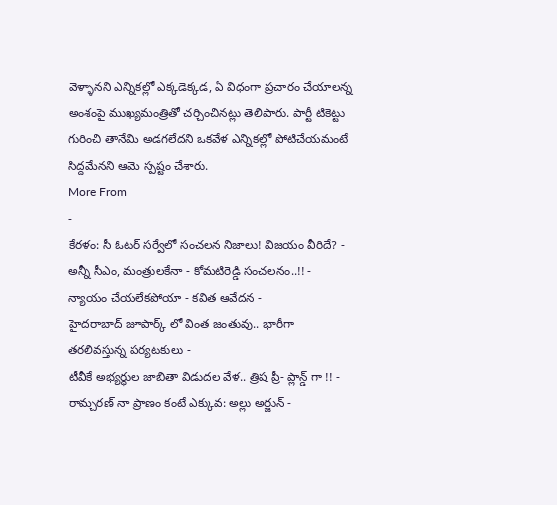వెళ్ళానని ఎన్నికల్లో ఎక్కడెక్కడ, ఏ విధంగా ప్రచారం చేయాలన్న అంశంపై ముఖ్యమంత్రితో చర్చించినట్లు తెలిపారు. పార్టీ టికెట్టు గురించి తానేమి అడగలేదని ఒకవేళ ఎన్నికల్లో పోటిచేయమంటే సిద్దమేనని ఆమె స్పష్టం చేశారు.
More From
-
కేరళం: సీ ఓటర్ సర్వేలో సంచలన నిజాలు! విజయం వీరిదే? -
అన్నీ సీఎం, మంత్రులకేనా - కోమటిరెడ్డి సంచలనం..!! -
న్యాయం చేయలేకపోయా - కవిత ఆవేదన -
హైదరాబాద్ జూపార్క్ లో వింత జంతువు.. భారీగా తరలివస్తున్న పర్యటకులు -
టీవీకే అభ్యర్థుల జాబితా విడుదల వేళ.. త్రిష ప్రీ- ప్లాన్డ్ గా !! -
రామ్చరణ్ నా ప్రాణం కంటే ఎక్కువ: అల్లు అర్జున్ -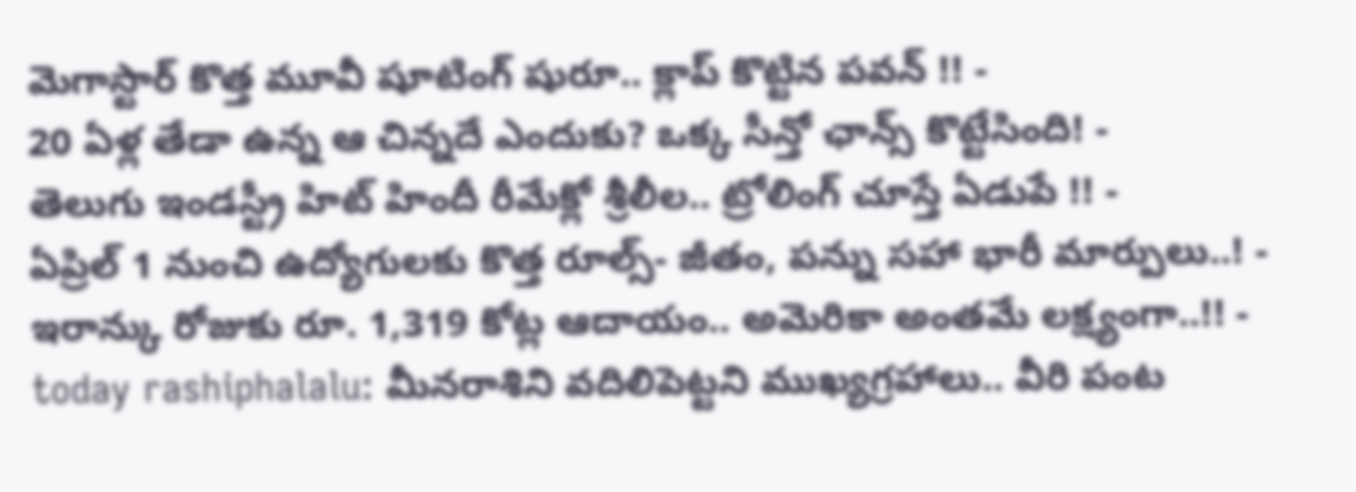మెగాస్టార్ కొత్త మూవీ షూటింగ్ షురూ.. క్లాప్ కొట్టిన పవన్ !! -
20 ఏళ్ల తేడా ఉన్న ఆ చిన్నదే ఎందుకు? ఒక్క సీన్తో ఛాన్స్ కొట్టేసింది! -
తెలుగు ఇండస్ట్రీ హిట్ హిందీ రీమేక్లో శ్రీలీల.. ట్రోలింగ్ చూస్తే ఏడుపే !! -
ఏప్రిల్ 1 నుంచి ఉద్యోగులకు కొత్త రూల్స్- జీతం, పన్ను సహా భారీ మార్పులు..! -
ఇరాన్కు రోజుకు రూ. 1,319 కోట్ల ఆదాయం.. అమెరికా అంతమే లక్ష్యంగా..!! -
today rashiphalalu: మీనరాశిని వదిలిపెట్టని ముఖ్యగ్రహాలు.. వీరి పంట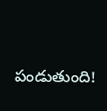పండుతుంది!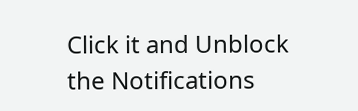Click it and Unblock the Notifications